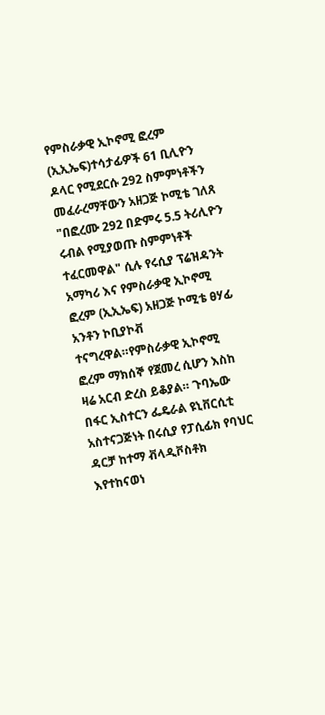የምስራቃዊ ኢኮኖሚ ፎረም (ኢኢኤፍ)ተሳታፊዎች 61 ቢሊዮን ዶላር የሚደርሱ 292 ስምምነቶችን መፈራረማቸውን አዘጋጅ ኮሚቴ ገለጸ "በፎረሙ 292 በድምሩ 5.5 ትሪሊዮን ሩብል የሚያወጡ ስምምነቶች ተፈርመዋል" ሲሉ የሩሲያ ፕሬዝዳንት አማካሪ እና የምስራቃዊ ኢኮኖሚ ፎረም (ኢኢኤፍ) አዘጋጅ ኮሚቴ ፀሃፊ አንቶን ኮቢያኮቭ ተናግረዋል።የምስራቃዊ ኢኮኖሚ ፎረም ማክሰኞ የጀመረ ሲሆን እስከ ዛሬ አርብ ድረስ ይቆያል። ጉባኤው በፋር ኢስተርን ፌዴራል ዩኒቨርሲቲ አስተናጋጅነት በሩሲያ የፓሲፊክ የባህር ዳርቻ ከተማ ቭላዲቮስቶክ እየተከናወነ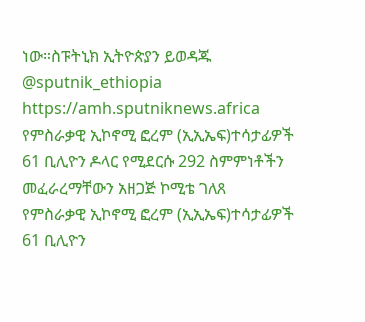ነው።ስፑትኒክ ኢትዮጵያን ይወዳጁ @sputnik_ethiopia
https://amh.sputniknews.africa
የምስራቃዊ ኢኮኖሚ ፎረም (ኢኢኤፍ)ተሳታፊዎች 61 ቢሊዮን ዶላር የሚደርሱ 292 ስምምነቶችን መፈራረማቸውን አዘጋጅ ኮሚቴ ገለጸ
የምስራቃዊ ኢኮኖሚ ፎረም (ኢኢኤፍ)ተሳታፊዎች 61 ቢሊዮን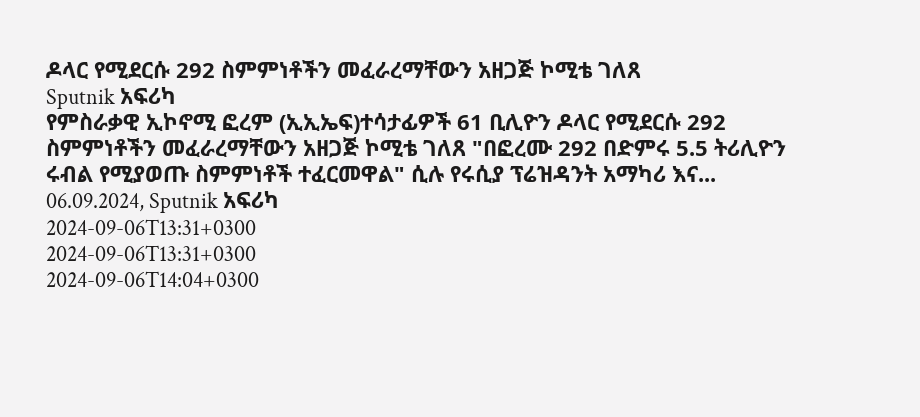ዶላር የሚደርሱ 292 ስምምነቶችን መፈራረማቸውን አዘጋጅ ኮሚቴ ገለጸ
Sputnik አፍሪካ
የምስራቃዊ ኢኮኖሚ ፎረም (ኢኢኤፍ)ተሳታፊዎች 61 ቢሊዮን ዶላር የሚደርሱ 292 ስምምነቶችን መፈራረማቸውን አዘጋጅ ኮሚቴ ገለጸ "በፎረሙ 292 በድምሩ 5.5 ትሪሊዮን ሩብል የሚያወጡ ስምምነቶች ተፈርመዋል" ሲሉ የሩሲያ ፕሬዝዳንት አማካሪ እና... 06.09.2024, Sputnik አፍሪካ
2024-09-06T13:31+0300
2024-09-06T13:31+0300
2024-09-06T14:04+0300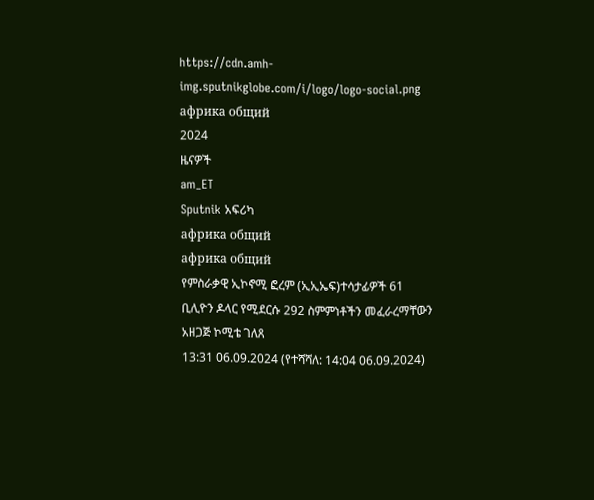https://cdn.amh-img.sputnikglobe.com/i/logo/logo-social.png
африка общий
2024
ዜናዎች
am_ET
Sputnik አፍሪካ
африка общий
африка общий
የምስራቃዊ ኢኮኖሚ ፎረም (ኢኢኤፍ)ተሳታፊዎች 61 ቢሊዮን ዶላር የሚደርሱ 292 ስምምነቶችን መፈራረማቸውን አዘጋጅ ኮሚቴ ገለጸ
13:31 06.09.2024 (የተሻሻለ: 14:04 06.09.2024)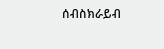ሰብስክራይብ